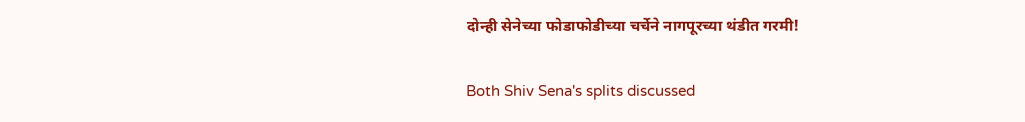दोन्ही सेनेच्या फोडाफोडीच्या चर्चेने नागपूरच्या थंडीत गरमी!

Both Shiv Sena's splits discussed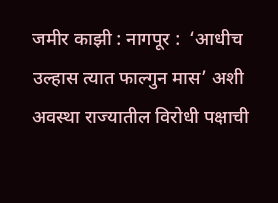जमीर काझी : नागपूर :  ‘आधीच उल्हास त्यात फाल्गुन मास’ अशी अवस्था राज्यातील विरोधी पक्षाची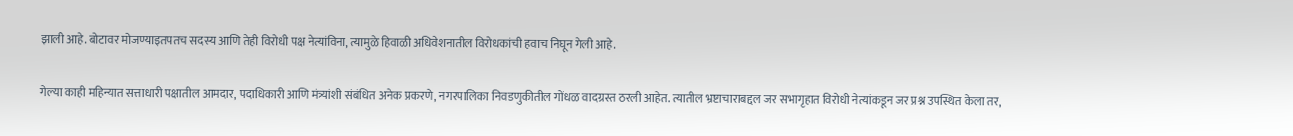झाली आहे. बोटावर मोजण्याइतपतच सदस्य आणि तेही विरोधी पक्ष नेत्यांविना, त्यामुळे हिवाळी अधिवेशनातील विरोधकांची हवाच निघून गेली आहे.

गेल्या काही महिन्यात सत्ताधारी पक्षातील आमदार, पदाधिकारी आणि मंत्र्यांशी संबंधित अनेक प्रकरणे, नगरपालिका निवडणुकीतील गोंधळ वादग्रस्त ठरली आहेत. त्यातील भ्रष्टाचाराबद्दल जर सभागृहात विरोधी नेत्यांकडून जर प्रश्न उपस्थित केला तर,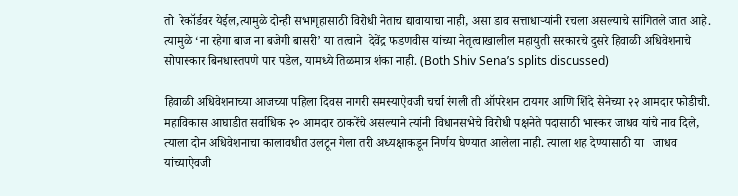तो  रेकॉर्डवर येईल,त्यामुळे दोन्ही सभागृहासाठी विरोधी नेताच द्यावायाचा नाही, असा डाव सत्ताधाऱ्यांनी रचला असल्याचे सांगितले जात आहे. त्यामुळे ‘ना रहेगा बाज ना बजेगी बासरी’ या तत्वाने  देवेंद्र फडणवीस यांच्या नेतृत्वाखालील महायुती सरकारचे दुसरे हिवाळी अधिवेशनाचे सोपास्कार बिनधास्तपणे पार पडेल, यामध्ये तिळमात्र शंका नाही. (Both Shiv Sena’s splits discussed)

हिवाळी अधिवेशनाच्या आजच्या पहिला दिवस नागरी समस्याऐवजी चर्चा रंगली ती ऑपरेशन टायगर आणि शिंदे सेनेच्या २२ आमदार फोडीची. महाविकास आघाडीत सर्वाधिक २० आमदार ठाकरेंचे असल्याने त्यांनी विधानसभेचे विरोधी पक्षनेते पदासाठी भास्कर जाधव यांचे नाव दिले, त्याला दोन अधिवेशनाचा कालावधीत उलटून गेला तरी अध्यक्षाकडून निर्णय घेण्यात आलेला नाही. त्याला शह देण्यासाठी या   जाधव यांच्याऐवजी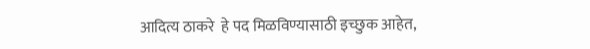आदित्य ठाकरे  हे पद मिळविण्यासाठी इच्छुक आहेत,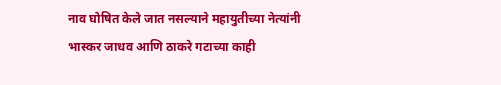नाव घोषित केले जात नसल्याने महायुतीच्या नेत्यांनी भास्कर जाधव आणि ठाकरे गटाच्या काही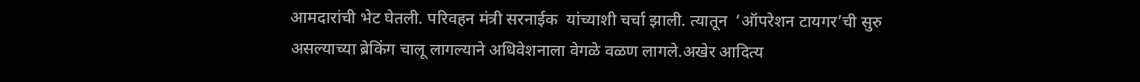आमदारांची भेट घेतली. परिवहन मंत्री सरनाईक  यांच्याशी चर्चा झाली. त्यातून  ‘ऑपरेशन टायगर’ची सुरु असल्याच्या ब्रेकिंग चालू लागल्याने अधिवेशनाला वेगळे वळण लागले.अखेर आदित्य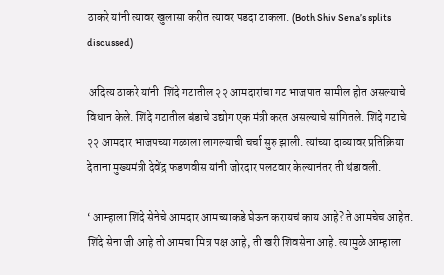ठाकरे यांनी त्यावर खुलासा करीत त्यावर पडदा टाकला. (Both Shiv Sena’s splits discussed)

 अदित्य ठाकरे यांनी  शिंदे गटातील २२ आमदारांचा गट भाजपात सामील होत असल्याचे विधान केले. शिंदे गटातील बंडाचे उद्योग एक मंत्री करत असल्याचे सांगितले. शिंदे गटाचे २२ आमदार भाजपच्या गळाला लागल्याची चर्चा सुरु झाली. त्यांच्या दाव्यावर प्रतिक्रिया देताना मुख्यमंत्री देवेंद्र फडणवीस यांनी जोरदार पलटवार केल्यानंतर ती थंडावली.

‘ आम्हाला शिंदे सेनेचे आमदार आमच्याकडे घेऊन करायचं काय आहे? ते आमचेच आहेत. शिंदे सेना जी आहे तो आमचा मित्र पक्ष आहे, ती खरी शिवसेना आहे. त्यामुळे आम्हाला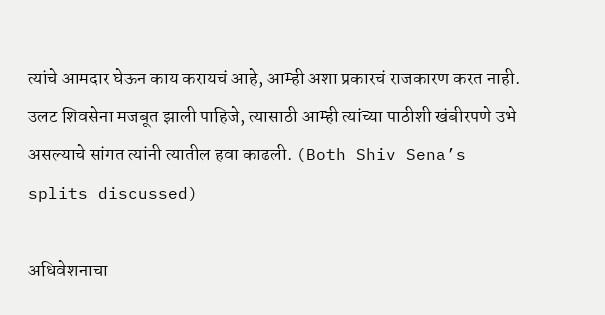त्यांचे आमदार घेऊन काय करायचं आहे, आम्ही अशा प्रकारचं राजकारण करत नाही. उलट शिवसेना मजबूत झाली पाहिजे, त्यासाठी आम्ही त्यांच्या पाठीशी खंबीरपणे उभे असल्याचे सांगत त्यांनी त्यातील हवा काढली. (Both Shiv Sena’s splits discussed)

अधिवेशनाचा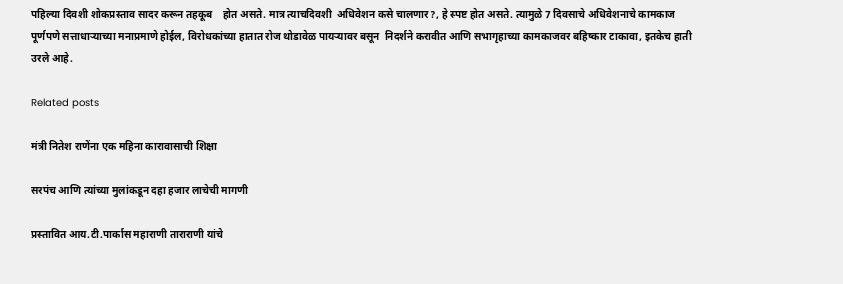पहिल्या दिवशी शोकप्रस्ताव सादर करून तहकूब    होत असते. मात्र त्याचदिवशी  अधिवेशन कसे चालणार?, हे स्पष्ट होत असते. त्यामुळे 7 दिवसाचे अधिवेशनाचे कामकाज पूर्णपणे सत्ताधाऱ्याच्या मनाप्रमाणे होईल, विरोधकांच्या हातात रोज थोडावेळ पायऱ्यावर बसून  निदर्शने करावीत आणि सभागृहाच्या कामकाजवर बहिष्कार टाकावा, इतकेच हाती उरले आहे.

Related posts

मंत्री नितेश राणेंना एक महिना कारावासाची शिक्षा

सरपंच आणि त्यांच्या मुलांकडून दहा हजार लाचेची मागणी

प्रस्तावित आय.टी.पार्कास महाराणी ताराराणी यांचे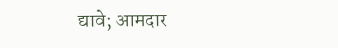द्यावे; आमदार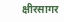क्षीरसागर